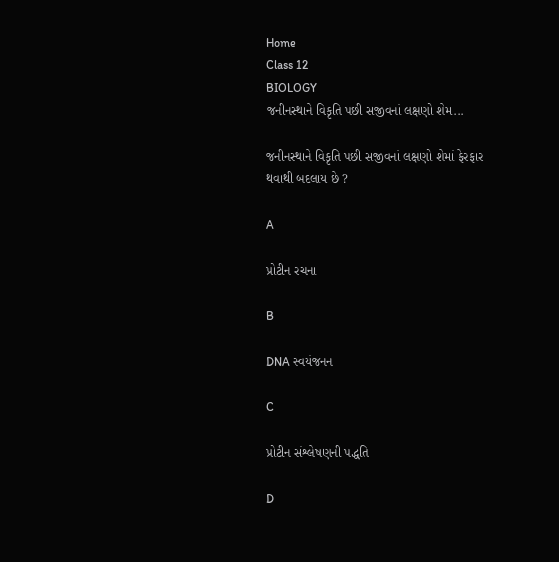Home
Class 12
BIOLOGY
જનીનસ્થાને વિકૃતિ પછી સજીવનાં લક્ષણો શેમ...

જનીનસ્થાને વિકૃતિ પછી સજીવનાં લક્ષણો શેમાં ફેરફાર થવાથી બદલાય છે ?

A

પ્રોટીન રચના

B

DNA સ્વયંજનન

C

પ્રોટીન સંશ્લેષણની પદ્ધતિ

D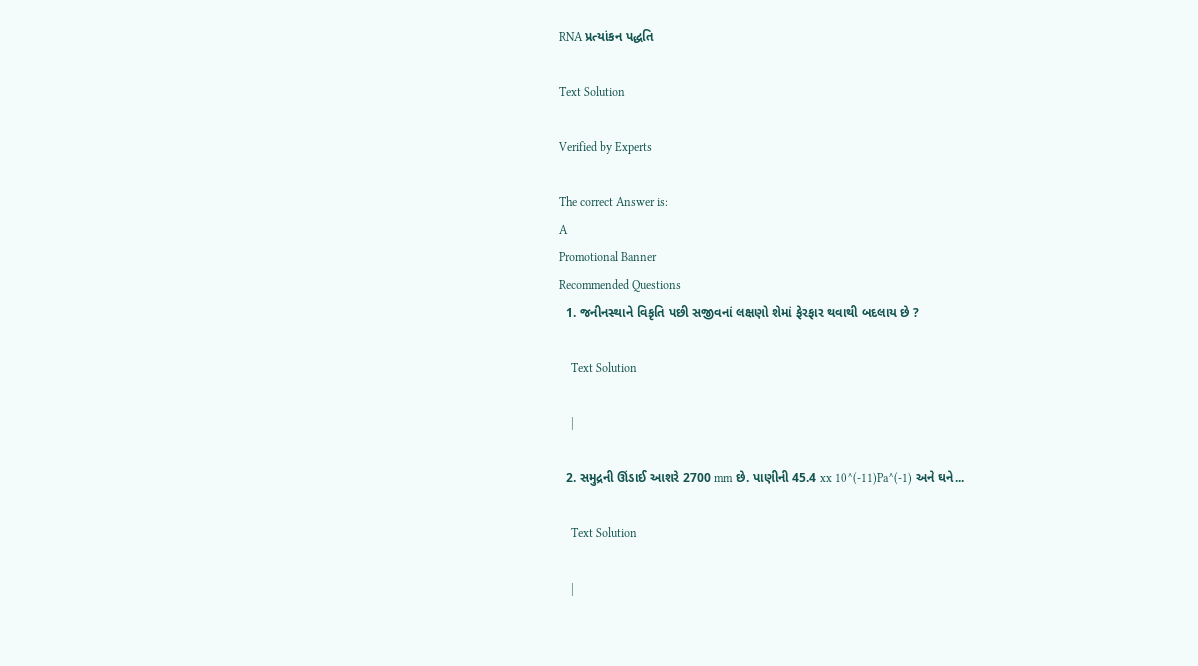RNA પ્રત્યાંકન પદ્ધતિ

Text Solution

Verified by Experts

The correct Answer is:
A
Promotional Banner
Recommended Questions
  1. જનીનસ્થાને વિકૃતિ પછી સજીવનાં લક્ષણો શેમાં ફેરફાર થવાથી બદલાય છે ?

    Text Solution

    |

  2. સમુદ્રની ઊંડાઈ આશરે 2700 mm છે. પાણીની 45.4 xx 10^(-11)Pa^(-1) અને ઘને...

    Text Solution

    |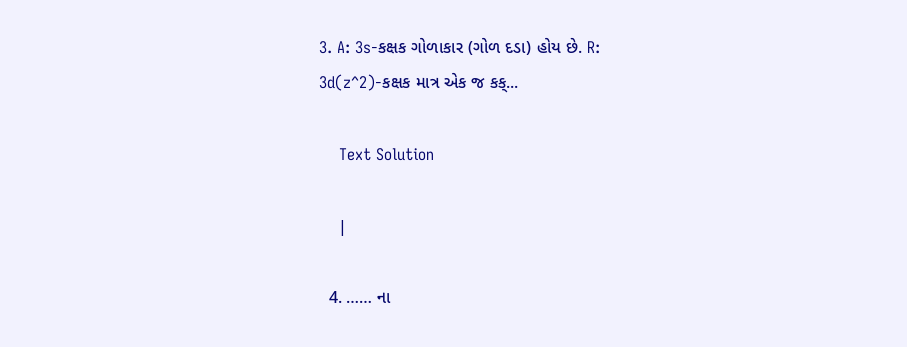3. A: 3s-કક્ષક ગોળાકાર (ગોળ દડા) હોય છે. R: 3d(z^2)-કક્ષક માત્ર એક જ કક્...

    Text Solution

    |

  4. …… ના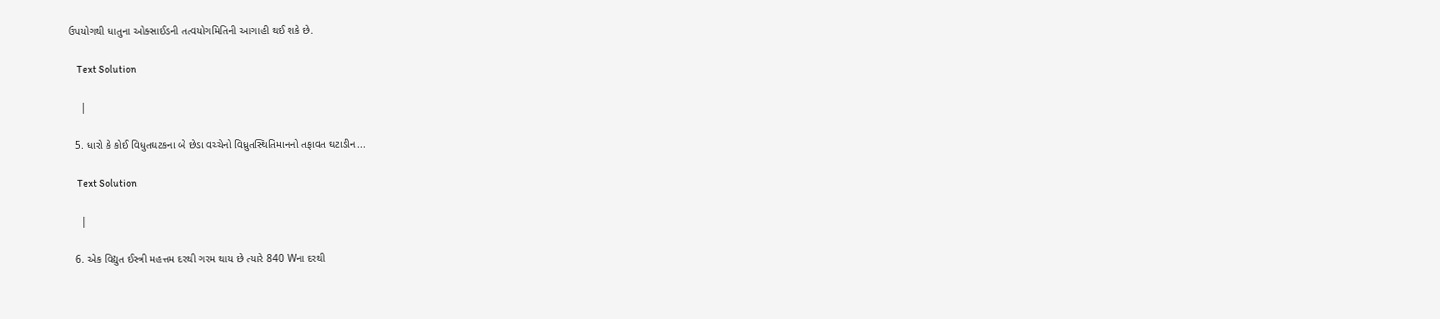ઉપયોગથી ધાતુના ઓક્સાઈડની તત્વયોગમિતિની આગાહી થઈ શકે છે.

    Text Solution

    |

  5. ધારો કે કોઈ વિધુતઘટકના બે છેડા વચ્ચેનો વિધ્રુતસ્થિતિમાનનો તફાવત ઘટાડીન...

    Text Solution

    |

  6. એક વિદ્યુત ઈસ્ત્રી મહત્તમ દરથી ગરમ થાય છે ત્યારે 840 Wના દરથી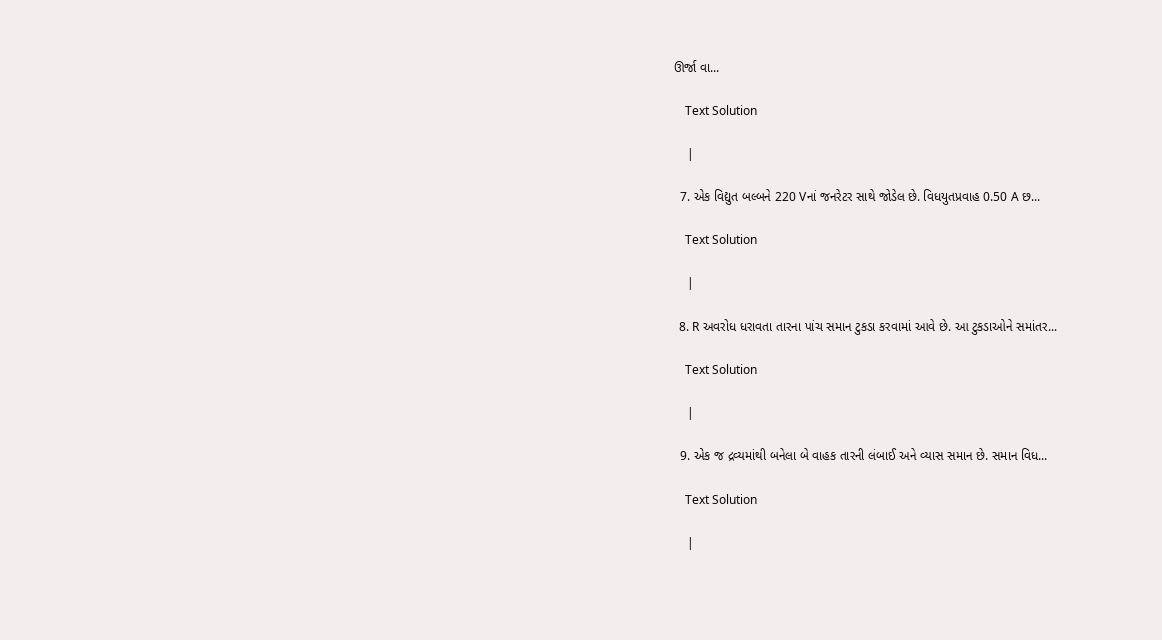ઊર્જા વા...

    Text Solution

    |

  7. એક વિદ્યુત બલ્બને 220 Vનાં જનરેટર સાથે જોડેલ છે. વિધયુતપ્રવાહ 0.50 A છ...

    Text Solution

    |

  8. R અવરોધ ધરાવતા તારના પાંચ સમાન ટુકડા કરવામાં આવે છે. આ ટુકડાઓને સમાંતર...

    Text Solution

    |

  9. એક જ દ્રવ્યમાંથી બનેલા બે વાહક તારની લંબાઈ અને વ્યાસ સમાન છે. સમાન વિધ...

    Text Solution

    |